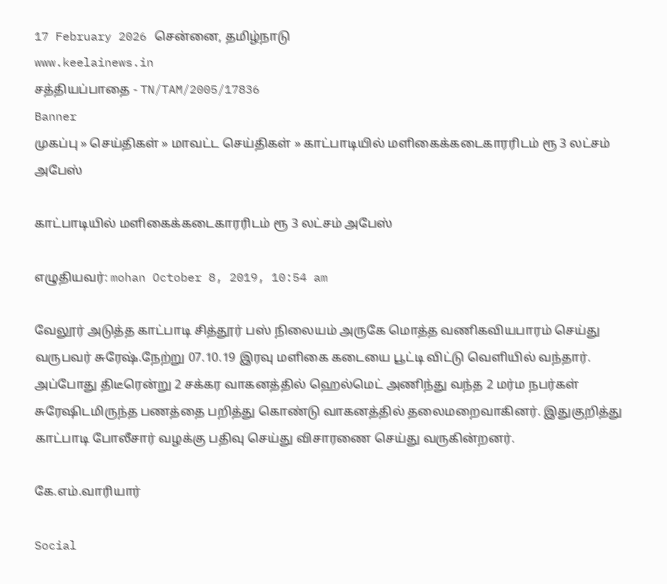17 February 2026 சென்னை, தமிழ்நாடு
www.keelainews.in
சத்தியப்பாதை - TN/TAM/2005/17836
Banner
முகப்பு » செய்திகள் » மாவட்ட செய்திகள் » காட்பாடியில் மளிகைக்கடைகாரரிடம் ரூ 3 லட்சம் அபேஸ்

காட்பாடியில் மளிகைக்கடைகாரரிடம் ரூ 3 லட்சம் அபேஸ்

எழுதியவர்: mohan October 8, 2019, 10:54 am

வேலூர் அடுத்த காட்பாடி சித்தூர் பஸ் நிலையம் அருகே மொத்த வணிகவியபாரம் செய்து வருபவர் சுரேஷ்.நேற்று 07.10.19 இரவு மளிகை கடையை பூட்டி விட்டு வெளியில் வந்தார். அப்போது திடீரென்று 2 சக்கர வாகனத்தில் ஹெல்மெட் அணிந்து வந்த 2 மர்ம நபர்கள் சுரேஷிடமிருந்த பணத்தை பறித்து கொண்டு வாகனத்தில் தலைமறைவாகினர். இதுகுறித்து காட்பாடி போலீசார் வழக்கு பதிவு செய்து விசாரணை செய்து வருகின்றனர்.

கே.எம்.வாரியார்

Social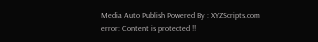Media Auto Publish Powered By : XYZScripts.com
error: Content is protected !!